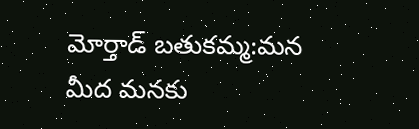మోర్తాడ్ బతుకమ్మ:మన మీద మనకు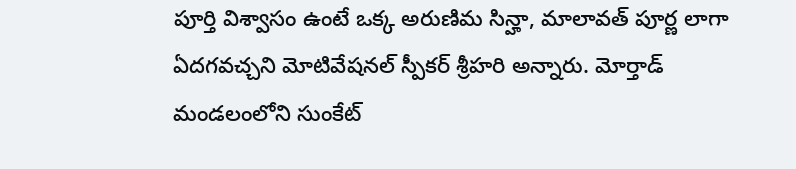పూర్తి విశ్వాసం ఉంటే ఒక్క అరుణిమ సిన్హా, మాలావత్ పూర్ణ లాగా ఏదగవచ్చని మోటివేషనల్ స్పీకర్ శ్రీహరి అన్నారు. మోర్తాడ్ మండలంలోని సుంకేట్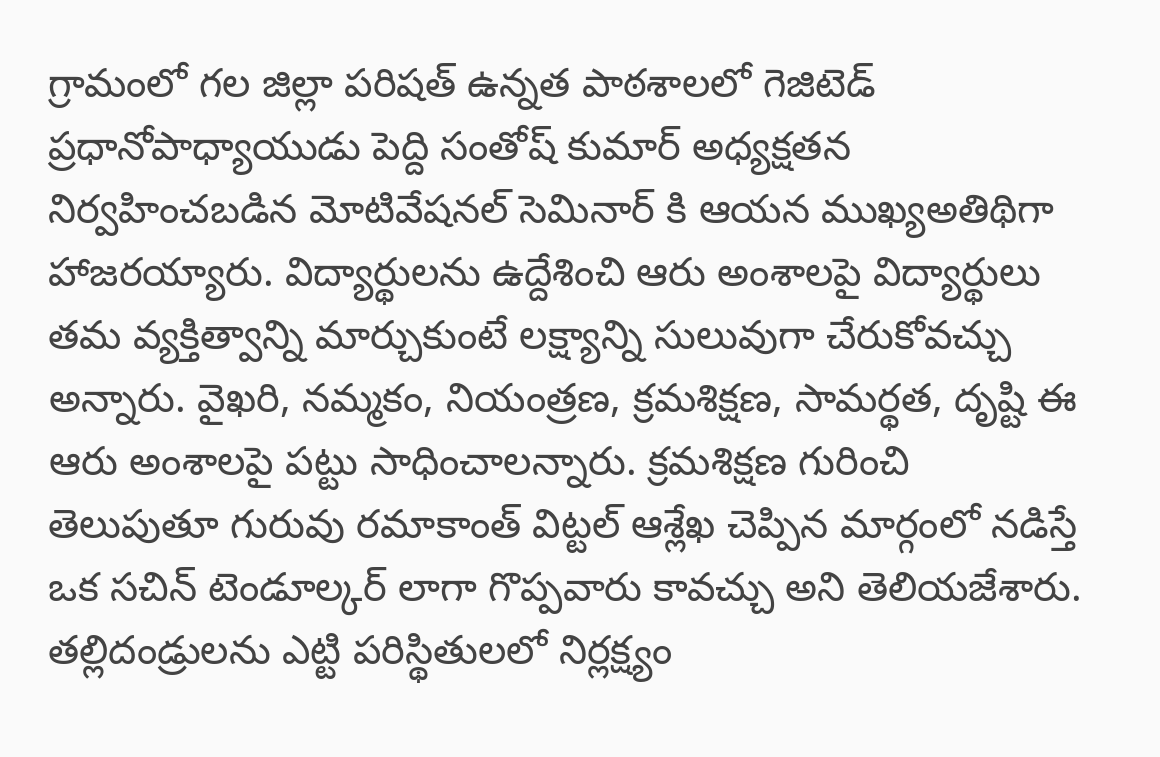గ్రామంలో గల జిల్లా పరిషత్ ఉన్నత పాఠశాలలో గెజిటెడ్ ప్రధానోపాధ్యాయుడు పెద్ది సంతోష్ కుమార్ అధ్యక్షతన నిర్వహించబడిన మోటివేషనల్ సెమినార్ కి ఆయన ముఖ్యఅతిథిగా హాజరయ్యారు. విద్యార్థులను ఉద్దేశించి ఆరు అంశాలపై విద్యార్థులు తమ వ్యక్తిత్వాన్ని మార్చుకుంటే లక్ష్యాన్ని సులువుగా చేరుకోవచ్చు అన్నారు. వైఖరి, నమ్మకం, నియంత్రణ, క్రమశిక్షణ, సామర్థత, దృష్టి ఈ ఆరు అంశాలపై పట్టు సాధించాలన్నారు. క్రమశిక్షణ గురించి తెలుపుతూ గురువు రమాకాంత్ విట్టల్ ఆశ్లేఖ చెప్పిన మార్గంలో నడిస్తే ఒక సచిన్ టెండూల్కర్ లాగా గొప్పవారు కావచ్చు అని తెలియజేశారు. తల్లిదండ్రులను ఎట్టి పరిస్థితులలో నిర్లక్ష్యం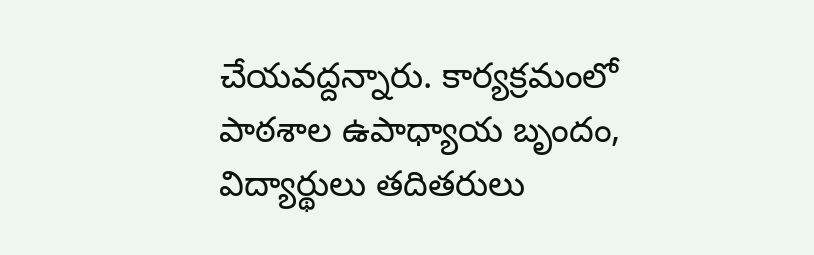చేయవద్దన్నారు. కార్యక్రమంలో పాఠశాల ఉపాధ్యాయ బృందం, విద్యార్థులు తదితరులు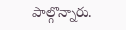పాల్గొన్నారు.